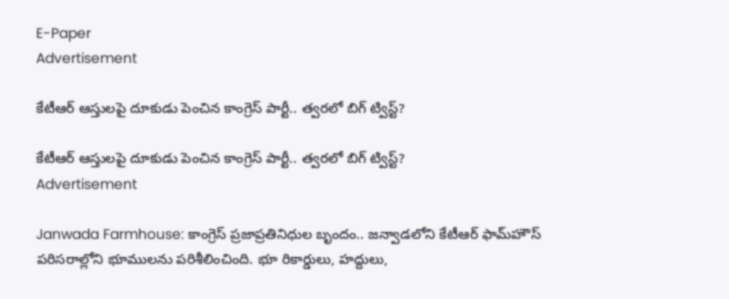E-Paper
Advertisement

కేటీఆర్ ఆస్తులపై దూకుడు పెంచిన కాంగ్రెస్ పార్టీ.. త్వరలో బిగ్ ట్విస్ట్?

కేటీఆర్ ఆస్తులపై దూకుడు పెంచిన కాంగ్రెస్ పార్టీ.. త్వరలో బిగ్ ట్విస్ట్?
Advertisement

Janwada Farmhouse: కాంగ్రెస్ ప్రజాప్రతినిధుల బృందం.. జన్వాడలోని కేటీఆర్ ఫామ్‌హౌస్ పరిసరాల్లోని భూములను పరిశీలించింది. భూ రికార్డులు, హద్దులు,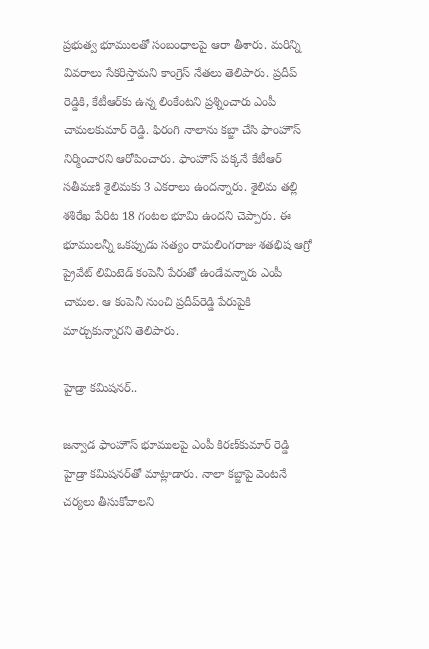ప్రభుత్వ భూములతో సంబంధాలపై ఆరా తీశారు. మరిన్ని వివరాలు సేకరిస్తామని కాంగ్రెస్ నేతలు తెలిపారు. ప్రదీప్ రెడ్డికి, కేటీఆర్‌కు ఉన్న లింకేంటని ప్రశ్నించారు ఎంపీ చామలకుమార్ రెడ్డి. ఫిరంగి నాలాను కబ్జా చేసి ఫాంహౌస్‌ నిర్మించారని ఆరోపించారు. ఫాంహౌస్ పక్కనే కేటీఆర్ సతీమణి శైలిమకు 3 ఎకరాలు ఉందన్నారు. శైలిమ తల్లి శశిరేఖ పేరిట 18 గంటల భూమి ఉందని చెప్పారు. ఈ భూములన్నీ ఒకప్పుడు సత్యం రామలింగరాజు శతభిష ఆగ్రో ప్రైవేట్‌ లిమిటెడ్‌ కంపెనీ పేరుతో ఉండేవన్నారు ఎంపీ చామల. ఆ కంపెనీ నుంచి ప్రదీప్‌రెడ్డి పేరుపైకి మార్చుకున్నారని తెలిపారు.

హైడ్రా కమిషనర్‌..

జన్వాడ ఫాంహౌస్ భూములపై ఎంపీ కిరణ్‌కుమార్‌ రెడ్డి హైడ్రా కమిషనర్‌తో మాట్లాడారు. నాలా కబ్జాపై వెంటనే చర్యలు తీసుకోవాలని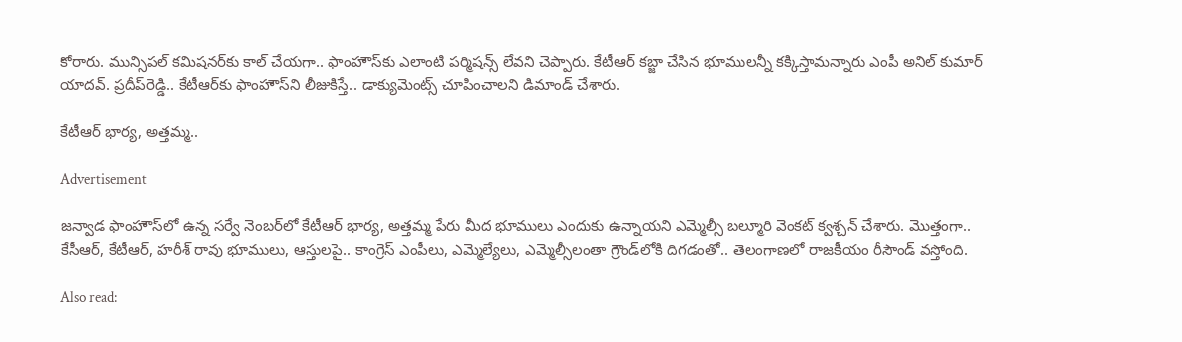కోరారు. మున్సిపల్ కమిషనర్‌కు కాల్ చేయగా.. ఫాంహౌస్‌కు ఎలాంటి పర్మిషన్స్ లేవని చెప్పారు. కేటీఆర్ కబ్జా చేసిన భూములన్నీ కక్కిస్తామన్నారు ఎంపీ అనిల్ కుమార్ యాదవ్. ప్రదీప్‌రెడ్డి.. కేటీఆర్‌కు ఫాంహౌస్‌ని లీజుకిస్తే.. డాక్యుమెంట్స్‌ చూపించాలని డిమాండ్ చేశారు.

కేటీఆర్‌ భార్య, అత్తమ్మ..

Advertisement

జన్వాడ ఫాంహౌస్‌లో ఉన్న సర్వే నెంబర్‌లో కేటీఆర్‌ భార్య, అత్తమ్మ పేరు మీద భూములు ఎందుకు ఉన్నాయని ఎమ్మెల్సీ బల్మూరి వెంకట్ క్వశ్చన్‌ చేశారు. మొత్తంగా.. కేసీఆర్, కేటీఆర్, హరీశ్ రావు భూములు, ఆస్తులపై.. కాంగ్రెస్ ఎంపీలు, ఎమ్మెల్యేలు, ఎమ్మెల్సీలంతా గ్రౌండ్‌లోకి దిగడంతో.. తెలంగాణలో రాజకీయం రీసౌండ్ వస్తోంది.

Also read: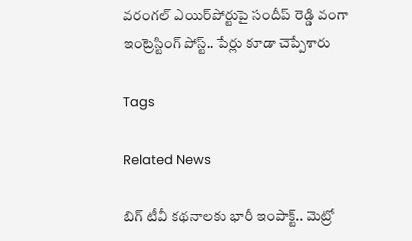వరంగల్ ఎయిర్‌పోర్టుపై సందీప్ రెడ్డి వంగా ఇంట్రెస్టింగ్ పోస్ట్.. పేర్లు కూడా చెప్పేశారు

Tags

Related News

బిగ్ టీవీ కథనాలకు భారీ ఇంపాక్ట్.. మెట్రో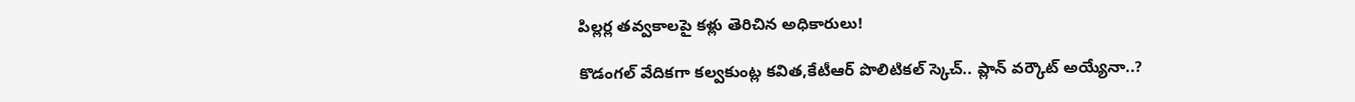పిల్లర్ల తవ్వకాలపై కళ్లు తెరిచిన అధికారులు!

కొడంగల్ వేదికగా కల్వకుంట్ల కవిత,కేటీఆర్ పొలిటికల్ స్కెచ్.. ప్లాన్ వర్కౌట్ అయ్యేనా..?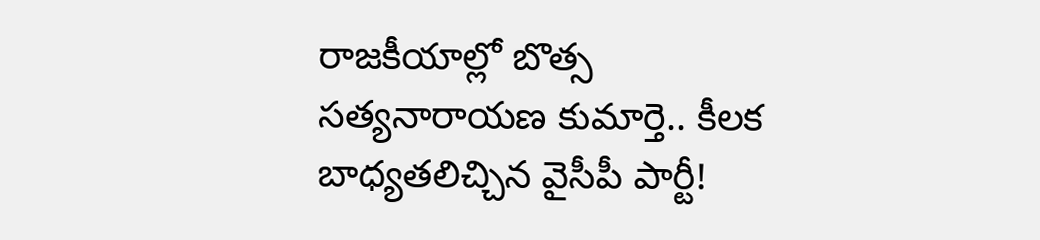రాజకీయాల్లో బొత్స సత్యనారాయణ కుమార్తె.. కీలక బాధ్యతలిచ్చిన వైసీపీ పార్టీ!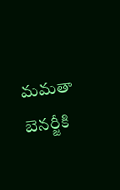మమతా బెనర్జీకి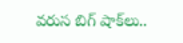వరుస బిగ్ షాక్‌లు..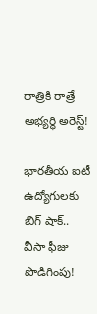రాత్రికి రాత్రే అభ్యర్థి అరెస్ట్!

భారతీయ ఐటీ ఉద్యోగులకు బిగ్ షాక్.. వీసా ఫీజు పొడిగింపు!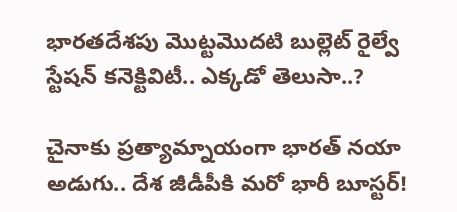భారతదేశపు మొట్టమొదటి బుల్లెట్ రైల్వే స్టేషన్ కనెక్టివిటీ.. ఎక్కడో తెలుసా..?

చైనాకు ప్రత్యామ్నాయంగా భారత్ నయా అడుగు.. దేశ జీడీపీకి మరో భారీ బూస్టర్!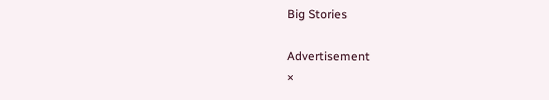Big Stories

Advertisement
×